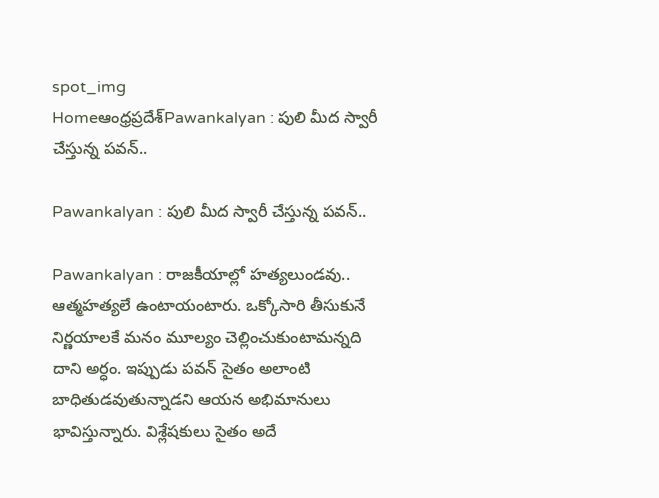spot_img
Homeఆంధ్రప్రదేశ్‌Pawankalyan : పులి మీద స్వారీ చేస్తున్న పవన్..

Pawankalyan : పులి మీద స్వారీ చేస్తున్న పవన్..

Pawankalyan : రాజకీయాల్లో హత్యలుండవు.. ఆత్మహత్యలే ఉంటాయంటారు. ఒక్కోసారి తీసుకునే నిర్ణయాలకే మనం మూల్యం చెల్లించుకుంటామన్నది దాని అర్ధం. ఇప్పుడు పవన్ సైతం అలాంటి బాధితుడవుతున్నాడని ఆయన అభిమానులు భావిస్తున్నారు. విశ్లేషకులు సైతం అదే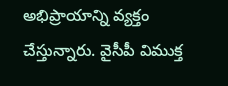అభిప్రాయాన్ని వ్యక్తం చేస్తున్నారు. వైసీపీ విముక్త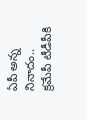ఏపీ అన్న నినాదం.. క్రమేపీ టీడీపీకి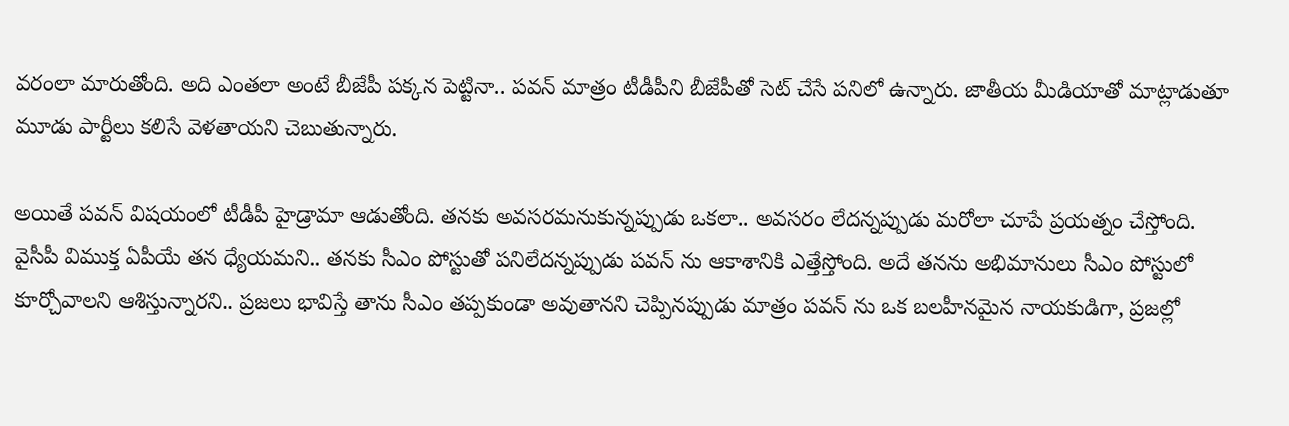వరంలా మారుతోంది. అది ఎంతలా అంటే బీజేపీ పక్కన పెట్టినా.. పవన్ మాత్రం టీడీపీని బీజేపీతో సెట్ చేసే పనిలో ఉన్నారు. జాతీయ మీడియాతో మాట్లాడుతూ మూడు పార్టీలు కలిసే వెళతాయని చెబుతున్నారు.

అయితే పవన్ విషయంలో టీడీపీ హైడ్రామా ఆడుతోంది. తనకు అవసరమనుకున్నప్పుడు ఒకలా.. అవసరం లేదన్నప్పుడు మరోలా చూపే ప్రయత్నం చేస్తోంది. వైసీపీ విముక్త ఏపీయే తన ధ్యేయమని.. తనకు సీఎం పోస్టుతో పనిలేదన్నప్పుడు పవన్ ను ఆకాశానికి ఎత్తేస్తోంది. అదే తనను అభిమానులు సీఎం పోస్టులో కూర్చోవాలని ఆశిస్తున్నారని.. ప్రజలు భావిస్తే తాను సీఎం తప్పకుండా అవుతానని చెప్పినప్పుడు మాత్రం పవన్ ను ఒక బలహీనమైన నాయకుడిగా, ప్రజల్లో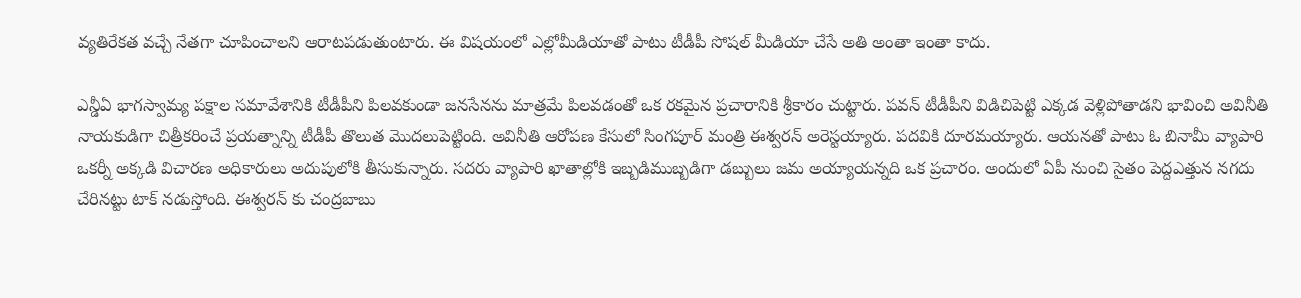వ్యతిరేకత వచ్చే నేతగా చూపించాలని ఆరాటపడుతుంటారు. ఈ విషయంలో ఎల్లోమీడియాతో పాటు టీడీపీ సోషల్ మీడియా చేసే అతి అంతా ఇంతా కాదు.

ఎన్డీఏ భాగస్వామ్య పక్షాల సమావేశానికి టీడీపీని పిలవకుండా జనసేనను మాత్రమే పిలవడంతో ఒక రకమైన ప్రచారానికి శ్రీకారం చుట్టారు. పవన్ టీడీపీని విడిచిపెట్టి ఎక్కడ వెళ్లిపోతాడని భావించి అవినీతి నాయకుడిగా చిత్రీకరించే ప్రయత్నాన్ని టీడీపీ తొలుత మొదలుపెట్టింది. అవినీతి ఆరోపణ కేసులో సింగపూర్ మంత్రి ఈశ్వరన్ అరెస్టయ్యారు. పదవికి దూరమయ్యారు. ఆయనతో పాటు ఓ బినామీ వ్యాపారి ఒకర్నీ అక్కడి విచారణ అధికారులు అదుపులోకి తీసుకున్నారు. సదరు వ్యాపారి ఖాతాల్లోకి ఇబ్బడిముబ్బడిగా డబ్బులు జమ అయ్యాయన్నది ఒక ప్రచారం. అందులో ఏపీ నుంచి సైతం పెద్దఎత్తున నగదు చేరినట్టు టాక్ నడుస్తోంది. ఈశ్వరన్ కు చంద్రబాబు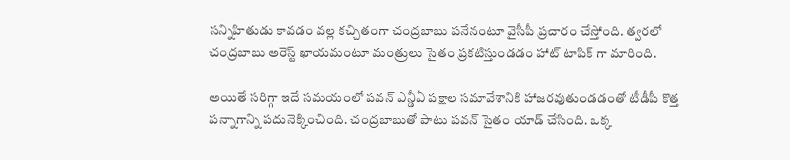సన్నిహితుడు కావడం వల్ల కచ్చితంగా చంద్రబాబు పనేనంటూ వైసీపీ ప్రచారం చేస్తోంది. త్వరలో చంద్రబాబు అరెస్ట్ ఖాయమంటూ మంత్రులు సైతం ప్రకటిస్తుండడం హాట్ టాపిక్ గా మారింది.

అయితే సరిగ్గా ఇదే సమయంలో పవన్ ఎన్డీఏ పక్షాల సమావేశానికి హాజరవుతుండడంతో టీడీపీ కొత్త పన్నాగాన్ని పదునెక్కించింది. చంద్రబాబుతో పాటు పవన్ సైతం యాడ్ చేసింది. ఒక్క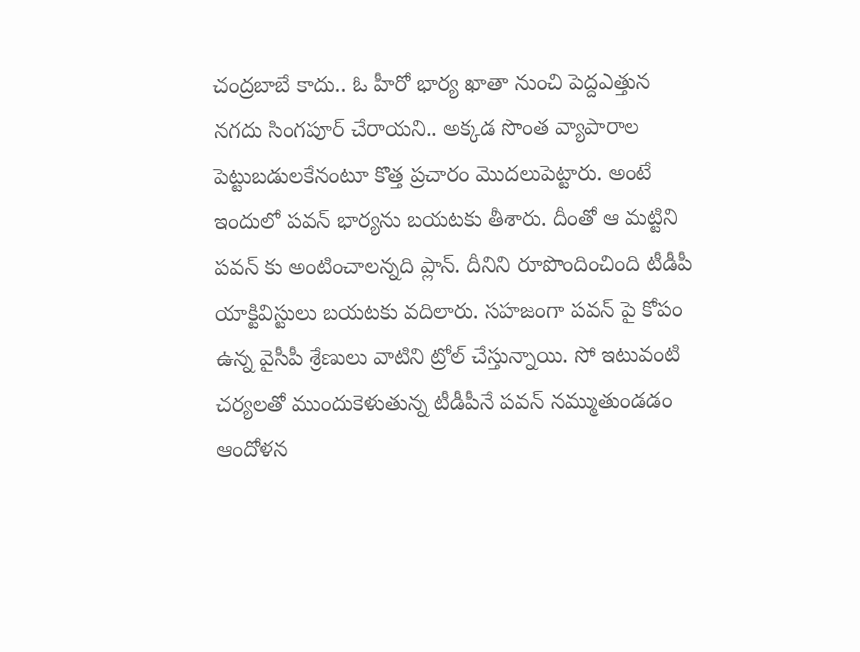చంద్రబాబే కాదు.. ఓ హీరో భార్య ఖాతా నుంచి పెద్దఎత్తున నగదు సింగపూర్ చేరాయని.. అక్కడ సొంత వ్యాపారాల పెట్టుబడులకేనంటూ కొత్త ప్రచారం మొదలుపెట్టారు. అంటే ఇందులో పవన్ భార్యను బయటకు తీశారు. దీంతో ఆ మట్టిని పవన్ కు అంటించాలన్నది ప్లాన్. దీనిని రూపొందించింది టీడీపీ యాక్టివిస్టులు బయటకు వదిలారు. సహజంగా పవన్ పై కోపం ఉన్న వైసీపీ శ్రేణులు వాటిని ట్రోల్ చేస్తున్నాయి. సో ఇటువంటి చర్యలతో ముందుకెళుతున్న టీడీపీనే పవన్ నమ్ముతుండడం ఆందోళన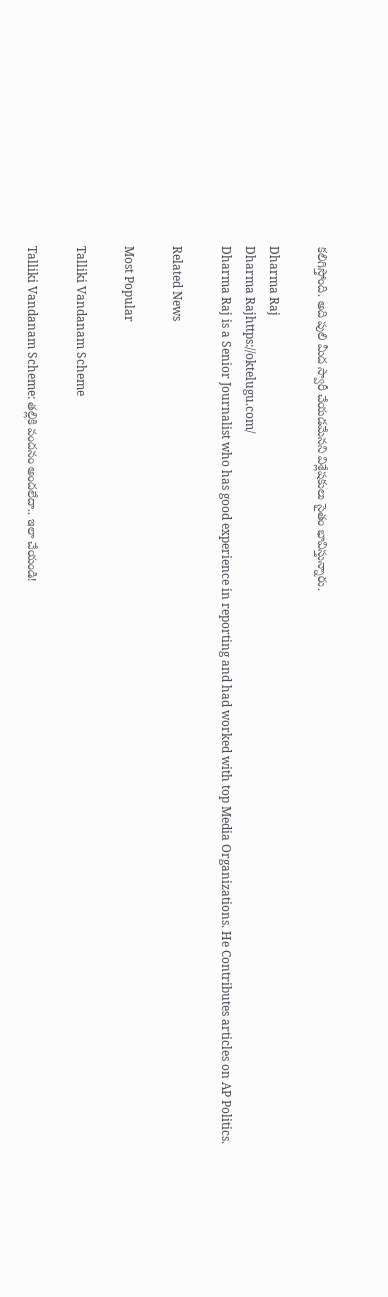కలిగిస్తోంది. అది పులి మీద స్వారీ చేయడమేనని విశ్లేషకులు సైతం భావిస్తున్నారు.

Dharma Raj
Dharma Rajhttps://oktelugu.com/
Dharma Raj is a Senior Journalist who has good experience in reporting and had worked with top Media Organizations. He Contributes articles on AP Politics.

Related News

Most Popular

Talliki Vandanam Scheme

Talliki Vandanam Scheme: తల్లికి వందనం అందలేదా.. ఇలా చేయండి!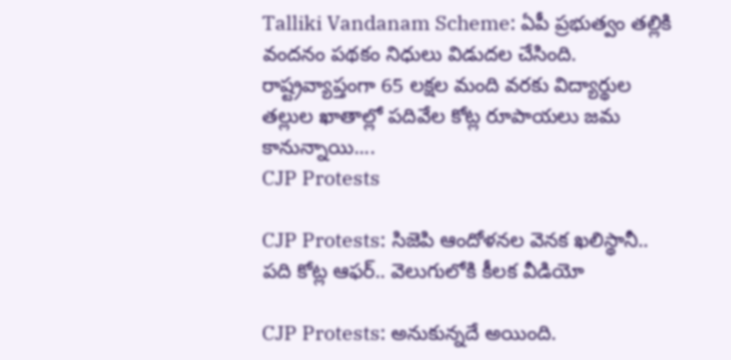Talliki Vandanam Scheme: ఏపీ ప్రభుత్వం తల్లికి వందనం పథకం నిధులు విడుదల చేసింది. రాష్ట్రవ్యాప్తంగా 65 లక్షల మంది వరకు విద్యార్థుల తల్లుల ఖాతాల్లో పదివేల కోట్ల రూపాయలు జమ కానున్నాయి....
CJP Protests

CJP Protests: సిజెపి ఆందోళనల వెనక ఖలిస్థానీ.. పది కోట్ల ఆఫర్.. వెలుగులోకి కీలక వీడియో

CJP Protests: అనుకున్నదే అయింది.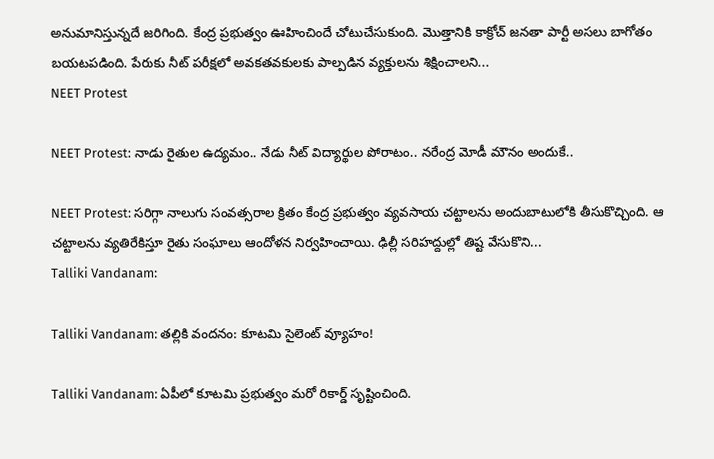అనుమానిస్తున్నదే జరిగింది. కేంద్ర ప్రభుత్వం ఊహించిందే చోటుచేసుకుంది. మొత్తానికి కాక్రోచ్ జనతా పార్టీ అసలు బాగోతం బయటపడింది. పేరుకు నీట్ పరీక్షలో అవకతవకులకు పాల్పడిన వ్యక్తులను శిక్షించాలని...
NEET Protest

NEET Protest: నాడు రైతుల ఉద్యమం.. నేడు నీట్ విద్యార్థుల పోరాటం.. నరేంద్ర మోడీ మౌనం అందుకే..

NEET Protest: సరిగ్గా నాలుగు సంవత్సరాల క్రితం కేంద్ర ప్రభుత్వం వ్యవసాయ చట్టాలను అందుబాటులోకి తీసుకొచ్చింది. ఆ చట్టాలను వ్యతిరేకిస్తూ రైతు సంఘాలు ఆందోళన నిర్వహించాయి. ఢిల్లీ సరిహద్దుల్లో తిష్ట వేసుకొని...
Talliki Vandanam:

Talliki Vandanam: తల్లికి వందనం: కూటమి సైలెంట్ వ్యూహం!

Talliki Vandanam: ఏపీలో కూటమి ప్రభుత్వం మరో రికార్డ్ సృష్టించింది.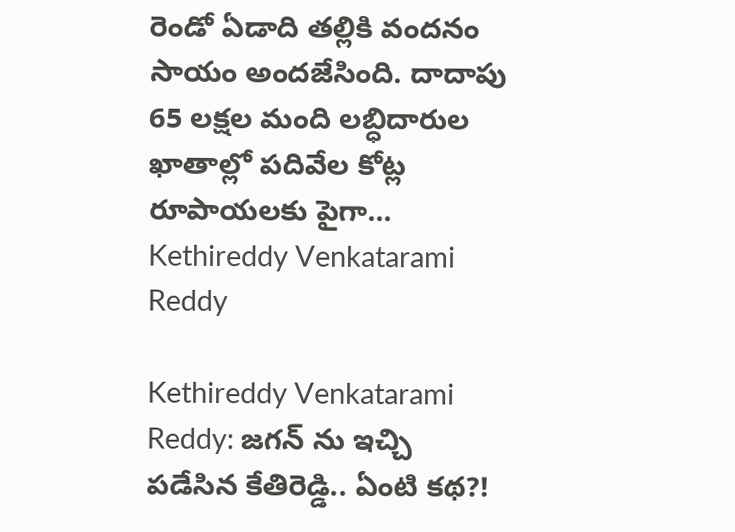రెండో ఏడాది తల్లికి వందనం సాయం అందజేసింది. దాదాపు 65 లక్షల మంది లబ్ధిదారుల ఖాతాల్లో పదివేల కోట్ల రూపాయలకు పైగా...
Kethireddy Venkatarami Reddy

Kethireddy Venkatarami Reddy: జగన్ ను ఇచ్చి పడేసిన కేతిరెడ్డి.. ఏంటి కథ?!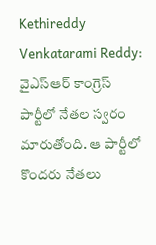Kethireddy Venkatarami Reddy: వైఎస్ఆర్ కాంగ్రెస్ పార్టీలో నేతల స్వరం మారుతోంది. ఆ పార్టీలో కొందరు నేతలు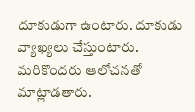దూకుడుగా ఉంటారు. దూకుడు వ్యాఖ్యలు చేస్తుంటారు. మరికొందరు ఆలోచనతో మాట్లాడతారు.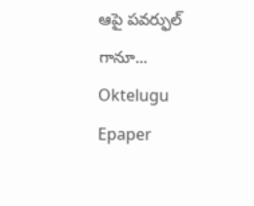ఆపై పవర్ఫుల్ గానూ...
Oktelugu Epaper